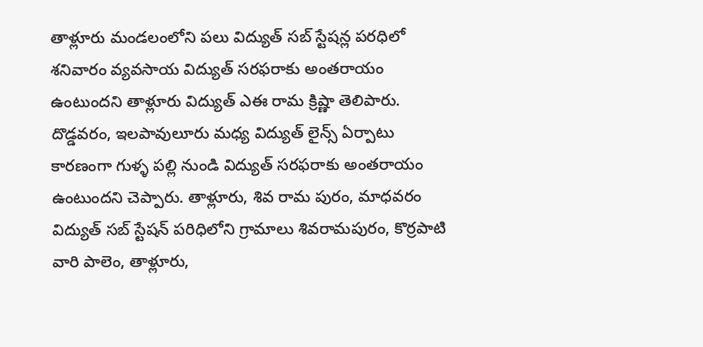తాళ్లూరు మండలంలోని పలు విద్యుత్ సబ్ స్టేషన్ల పరధిలో శనివారం వ్యవసాయ విద్యుత్ సరఫరాకు అంతరాయం ఉంటుందని తాళ్లూరు విద్యుత్ ఎఈ రామ క్రిష్ణా తెలిపారు. దొడ్డవరం, ఇలపావులూరు మధ్య విద్యుత్ లైన్స్ ఏర్పాటు కారణంగా గుళ్ళ పల్లి నుండి విద్యుత్ సరఫరాకు అంతరాయం ఉంటుందని చెప్పారు. తాళ్లూరు, శివ రామ పురం, మాధవరం విద్యుత్ సబ్ స్టేషన్ పరిధిలోని గ్రామాలు శివరామపురం, కొర్రపాటి వారి పాలెం, తాళ్లూరు,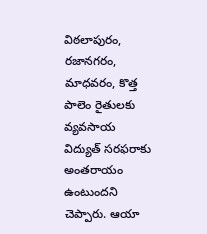విఠలాపురం, రజానగరం, మాధవరం, కొత్త పాలెం రైతులకు వ్యవసాయ విద్యుత్ సరఫరాకు అంతరాయం ఉంటుందని చెప్పారు. ఆయా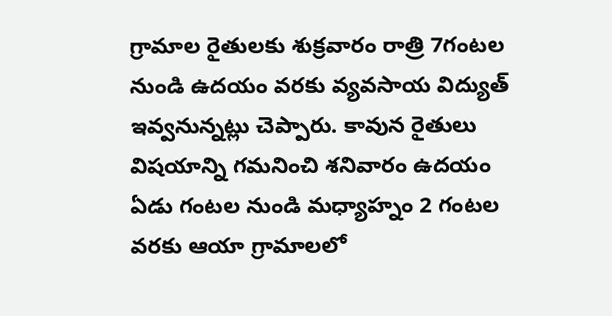గ్రామాల రైతులకు శుక్రవారం రాత్రి 7గంటల నుండి ఉదయం వరకు వ్యవసాయ విద్యుత్ ఇవ్వనున్నట్లు చెప్పారు. కావున రైతులు విషయాన్ని గమనించి శనివారం ఉదయం ఏడు గంటల నుండి మధ్యాహ్నం 2 గంటల వరకు ఆయా గ్రామాలలో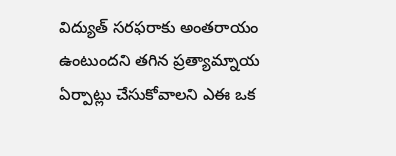విద్యుత్ సరఫరాకు అంతరాయం ఉంటుందని తగిన ప్రత్యామ్నాయ ఏర్పాట్లు చేసుకోవాలని ఎఈ ఒక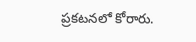ప్రకటనలో కోరారు.